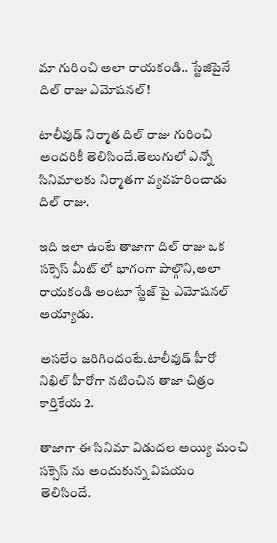మా గురించి అలా రాయకండి.. స్టేజిపైనే దిల్ రాజు ఎమోషనల్!

టాలీవుడ్ నిర్మాత దిల్ రాజు గురించి అందరికీ తెలిసిందే.తెలుగులో ఎన్నో సినిమాలకు నిర్మాతగా వ్యవహరించాడు దిల్ రాజు.

ఇది ఇలా ఉంటే తాజాగా దిల్ రాజు ఒక సక్సెస్ మీట్ లో భాగంగా పాల్గొని,అలా రాయకండి అంటూ స్టేజ్ పై ఎమోషనల్ అయ్యాడు.

అసలేం జరిగిందంటే.టాలీవుడ్ హీరో నిఖిల్ హీరోగా నటించిన తాజా చిత్రం కార్తికేయ 2.

తాజాగా ఈ సినిమా విడుదల అయ్యి మంచి సక్సెస్ ను అందుకున్న విషయం తెలిసిందే.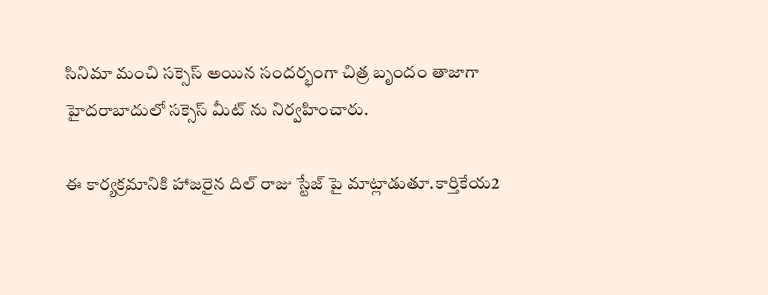సినిమా మంచి సక్సెస్ అయిన సందర్భంగా చిత్ర బృందం తాజాగా హైదరాబాదులో సక్సెస్ మీట్ ను నిర్వహించారు.

ఈ కార్యక్రమానికి హాజరైన దిల్ రాజు స్టేజ్ పై మాట్లాడుతూ.కార్తికేయ2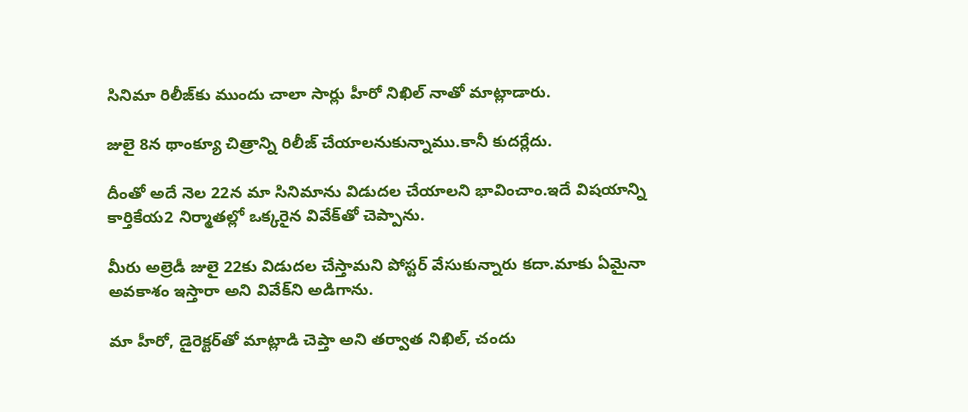సినిమా రిలీజ్‌కు ముందు చాలా సార్లు హీరో నిఖిల్‌ నాతో మాట్లాడారు.

జులై 8న థాంక్యూ చిత్రాన్ని రిలీజ్‌ చేయాలనుకున్నాము.కానీ కుదర్లేదు.

దీంతో అదే నెల 22న మా సినిమాను విడుదల చేయాలని భావించాం.ఇదే విషయాన్ని కార్తికేయ2 నిర్మాతల్లో ఒక్కరైన వివేక్‌తో చెప్పాను.

మీరు అల్రెడీ జులై 22కు విడుదల చేస్తామని పోస్టర్‌ వేసుకున్నారు కదా.మాకు ఏమైనా అవకాశం ఇస్తారా అని వివేక్‌ని అడిగాను.

మా హీరో, డైరెక్టర్‌తో మాట్లాడి చెప్తా అని తర్వాత నిఖిల్‌, చందు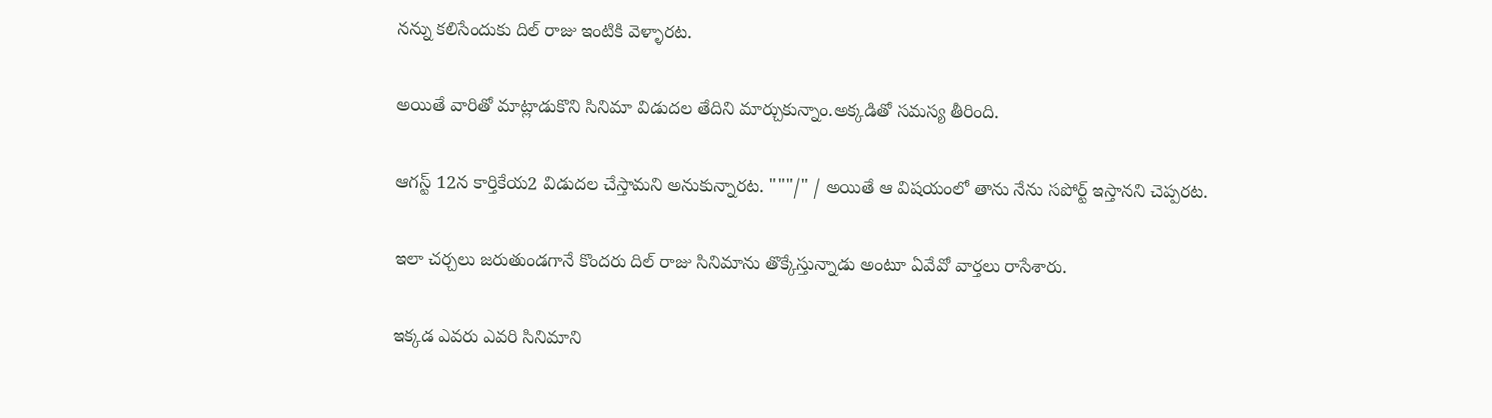నన్ను కలిసేందుకు దిల్ రాజు ఇంటికి వెళ్ళారట.

అయితే వారితో మాట్లాడుకొని సినిమా విడుదల తేదిని మార్చుకున్నాం.అక్కడితో సమస్య తీరింది.

ఆగస్ట్‌ 12న కార్తికేయ2 విడుదల చేస్తామని అనుకున్నారట. """/" / అయితే ఆ విషయంలో తాను నేను సపోర్ట్‌ ఇస్తానని చెప్పరట.

ఇలా చర్చలు జరుతుండగానే కొందరు దిల్ రాజు సినిమాను తొక్కేస్తున్నాడు అంటూ ఏవేవో వార్తలు రాసేశారు.

ఇక్కడ ఎవరు ఎవరి సినిమాని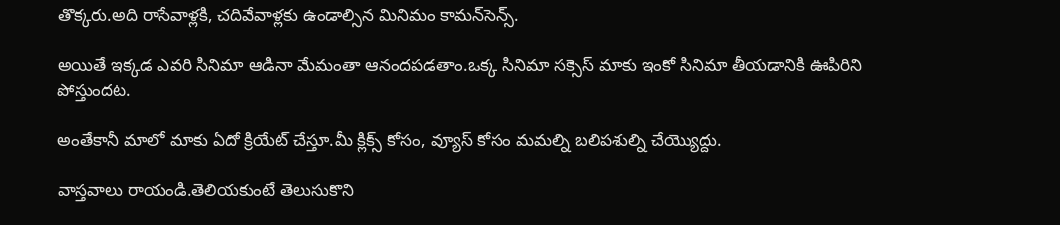తొక్కరు.అది రాసేవాళ్లకి, చదివేవాళ్లకు ఉండాల్సిన మినిమం కామన్‌సెన్స్‌.

అయితే ఇక్కడ ఎవరి సినిమా ఆడినా మేమంతా ఆనందపడతాం.ఒక్క సినిమా సక్సెస్‌ మాకు ఇంకో సినిమా తీయడానికి ఊపిరిని పోస్తుందట.

అంతేకానీ మాలో మాకు ఏదో క్రియేట్‌ చేస్తూ.మీ క్లిక్స్‌ కోసం, వ్యూస్‌ కోసం మమల్ని బలిపశుల్ని చేయ్యొద్దు.

వాస్తవాలు రాయండి.తెలియకుంటే తెలుసుకొని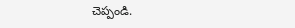చెప్పండి.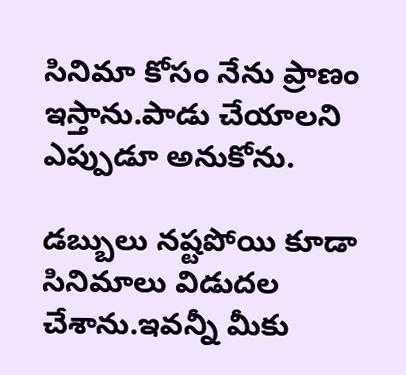సినిమా కోసం నేను ప్రాణం ఇస్తాను.పాడు చేయాలని ఎప్పుడూ అనుకోను.

డబ్బులు నష్టపోయి కూడా సినిమాలు విడుదల చేశాను.ఇవన్నీ మీకు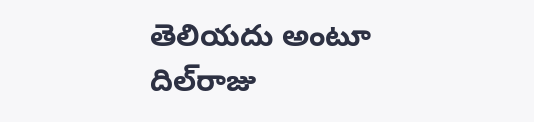తెలియదు అంటూ దిల్‌రాజు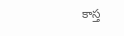కాస్త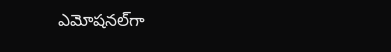ఎమోషనల్‌గా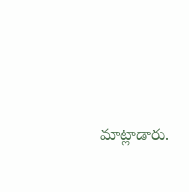మాట్లాడారు.